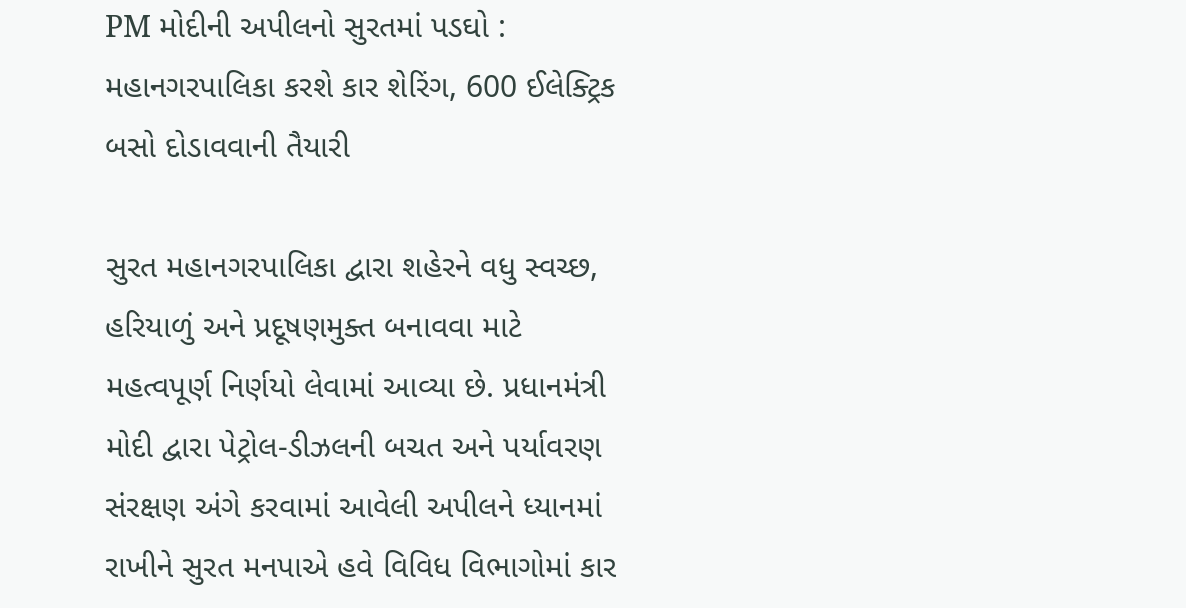PM મોદીની અપીલનો સુરતમાં પડઘો : મહાનગરપાલિકા કરશે કાર શેરિંગ, 600 ઈલેક્ટ્રિક બસો દોડાવવાની તૈયારી

સુરત મહાનગરપાલિકા દ્વારા શહેરને વધુ સ્વચ્છ, હરિયાળું અને પ્રદૂષણમુક્ત બનાવવા માટે મહત્વપૂર્ણ નિર્ણયો લેવામાં આવ્યા છે. પ્રધાનમંત્રી મોદી દ્વારા પેટ્રોલ-ડીઝલની બચત અને પર્યાવરણ સંરક્ષણ અંગે કરવામાં આવેલી અપીલને ધ્યાનમાં રાખીને સુરત મનપાએ હવે વિવિધ વિભાગોમાં કાર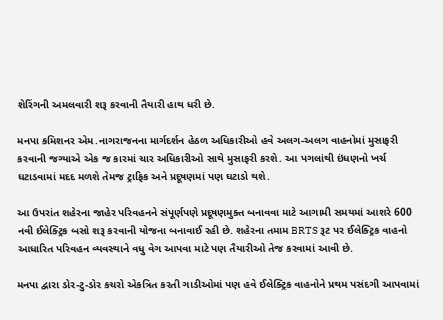શેરિંગની અમલવારી શરૂ કરવાની તૈયારી હાથ ધરી છે.

મનપા કમિશનર એમ.નાગરાજનના માર્ગદર્શન હેઠળ અધિકારીઓ હવે અલગ-અલગ વાહનોમાં મુસાફરી કરવાની જગ્યાએ એક જ કારમાં ચાર અધિકારીઓ સાથે મુસાફરી કરશે. આ પગલાંથી ઇંધણનો ખર્ચ ઘટાડવામાં મદદ મળશે તેમજ ટ્રાફિક અને પ્રદૂષણમાં પણ ઘટાડો થશે.

આ ઉપરાંત શહેરના જાહેર પરિવહનને સંપૂર્ણપણે પ્રદૂષણમુક્ત બનાવવા માટે આગામી સમયમાં આશરે 600 નવી ઈલેક્ટ્રિક બસો શરૂ કરવાની યોજના બનાવાઈ રહી છે. શહેરના તમામ BRTS રૂટ પર ઈલેક્ટ્રિક વાહનો આધારિત પરિવહન વ્યવસ્થાને વધુ વેગ આપવા માટે પણ તૈયારીઓ તેજ કરવામાં આવી છે.

મનપા દ્વારા ડોર-ટુ-ડોર કચરો એકત્રિત કરતી ગાડીઓમાં પણ હવે ઈલેક્ટ્રિક વાહનોને પ્રથમ પસંદગી આપવામાં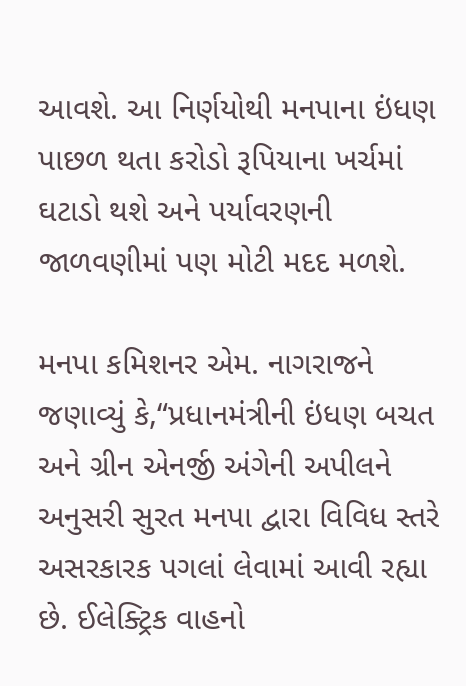આવશે. આ નિર્ણયોથી મનપાના ઇંધણ પાછળ થતા કરોડો રૂપિયાના ખર્ચમાં ઘટાડો થશે અને પર્યાવરણની જાળવણીમાં પણ મોટી મદદ મળશે.

મનપા કમિશનર એમ. નાગરાજને જણાવ્યું કે,“પ્રધાનમંત્રીની ઇંધણ બચત અને ગ્રીન એનર્જી અંગેની અપીલને અનુસરી સુરત મનપા દ્વારા વિવિધ સ્તરે અસરકારક પગલાં લેવામાં આવી રહ્યા છે. ઈલેક્ટ્રિક વાહનો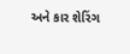અને કાર શેરિંગ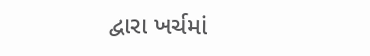દ્વારા ખર્ચમાં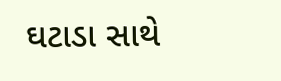ઘટાડા સાથે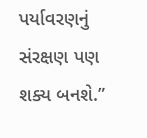પર્યાવરણનું સંરક્ષણ પણ શક્ય બનશે.”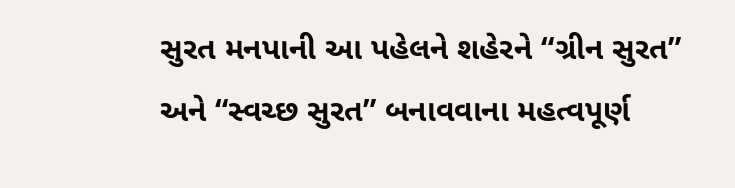સુરત મનપાની આ પહેલને શહેરને “ગ્રીન સુરત” અને “સ્વચ્છ સુરત” બનાવવાના મહત્વપૂર્ણ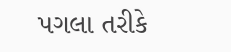પગલા તરીકે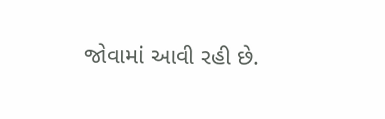જોવામાં આવી રહી છે.